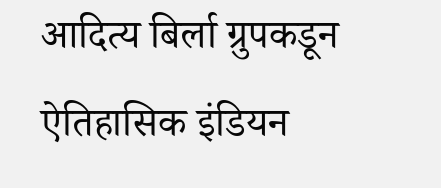आदित्य बिर्ला ग्रुपकडून ऐतिहासिक इंडियन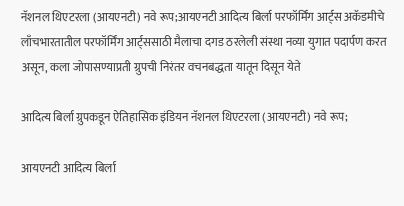नॅशनल थिएटरला (आयएनटी) नवे रूप;आयएनटी आदित्य बिर्ला परफॉर्मिंग आर्ट्स अकॅडमीचे लाँचभारतातील परफॉर्मिंग आर्ट्ससाठी मैलाचा दगड ठरलेली संस्था नव्या युगात पदार्पण करत असून, कला जोपासण्याप्रती ग्रुपची निरंतर वचनबद्धता यातून दिसून येते

आदित्य बिर्ला ग्रुपकडून ऐतिहासिक इंडियन नॅशनल थिएटरला (आयएनटी) नवे रूप;

आयएनटी आदित्य बिर्ला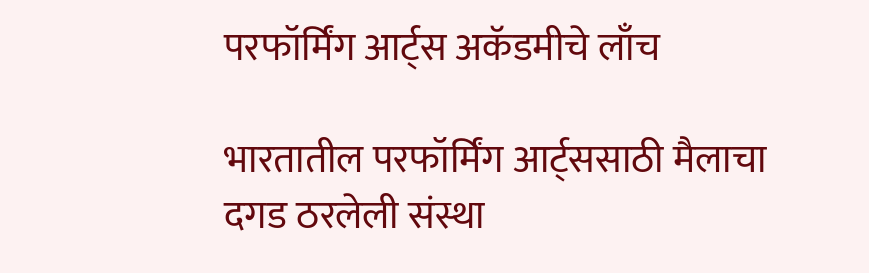परफॉर्मिंग आर्ट्स अकॅडमीचे लाँच

भारतातील परफॉर्मिंग आर्ट्ससाठी मैलाचा दगड ठरलेली संस्था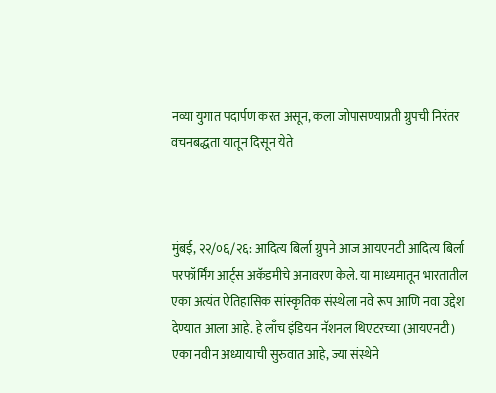नव्या युगात पदार्पण करत असून, कला जोपासण्याप्रती ग्रुपची निरंतर वचनबद्धता यातून दिसून येते



मुंबई, २२/०६/२६: आदित्य बिर्ला ग्रुपने आज आयएनटी आदित्य बिर्ला परफॉर्मिंग आर्ट्स अकॅडमीचे अनावरण केले. या माध्यमातून भारतातील एका अत्यंत ऐतिहासिक सांस्कृतिक संस्थेला नवे रूप आणि नवा उद्देश देण्यात आला आहे. हे लाँच इंडियन नॅशनल थिएटरच्या (आयएनटी) एका नवीन अध्यायाची सुरुवात आहे, ज्या संस्थेने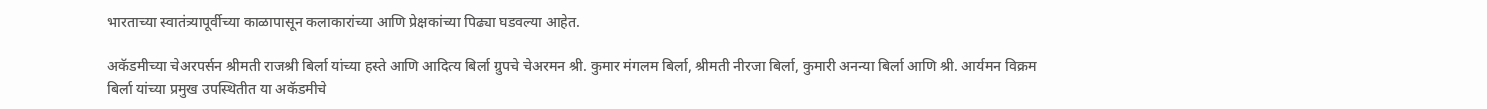भारताच्या स्वातंत्र्यापूर्वीच्या काळापासून कलाकारांच्या आणि प्रेक्षकांच्या पिढ्या घडवल्या आहेत.

अकॅडमीच्या चेअरपर्सन श्रीमती राजश्री बिर्ला यांच्या हस्ते आणि आदित्य बिर्ला ग्रुपचे चेअरमन श्री. कुमार मंगलम बिर्ला, श्रीमती नीरजा बिर्ला, कुमारी अनन्या बिर्ला आणि श्री. आर्यमन विक्रम बिर्ला यांच्या प्रमुख उपस्थितीत या अकॅडमीचे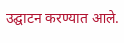उद्घाटन करण्यात आले.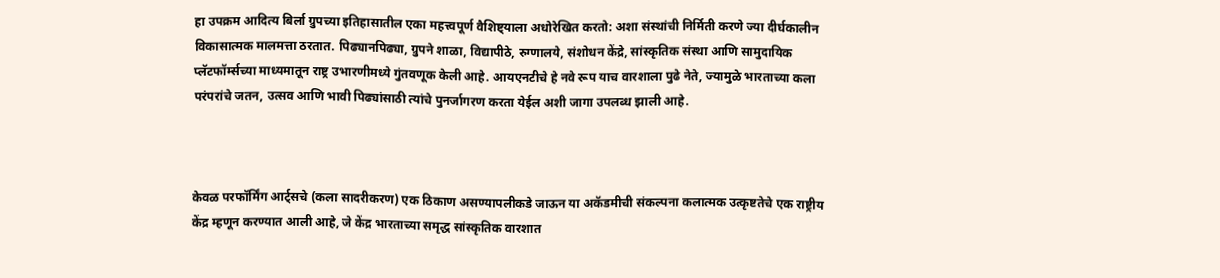हा उपक्रम आदित्य बिर्ला ग्रुपच्या इतिहासातील एका महत्त्वपूर्ण वैशिष्ट्याला अधोरेखित करतो: अशा संस्थांची निर्मिती करणे ज्या दीर्घकालीन विकासात्मक मालमत्ता ठरतात. पिढ्यानपिढ्या, ग्रुपने शाळा, विद्यापीठे, रुग्णालये, संशोधन केंद्रे, सांस्कृतिक संस्था आणि सामुदायिक प्लॅटफॉर्म्सच्या माध्यमातून राष्ट्र उभारणीमध्ये गुंतवणूक केली आहे. आयएनटीचे हे नवे रूप याच वारशाला पुढे नेते, ज्यामुळे भारताच्या कला परंपरांचे जतन, उत्सव आणि भावी पिढ्यांसाठी त्यांचे पुनर्जागरण करता येईल अशी जागा उपलब्ध झाली आहे.



केवळ परफॉर्मिंग आर्ट्सचे (कला सादरीकरण) एक ठिकाण असण्यापलीकडे जाऊन या अकॅडमीची संकल्पना कलात्मक उत्कृष्टतेचे एक राष्ट्रीय केंद्र म्हणून करण्यात आली आहे, जे केंद्र भारताच्या समृद्ध सांस्कृतिक वारशात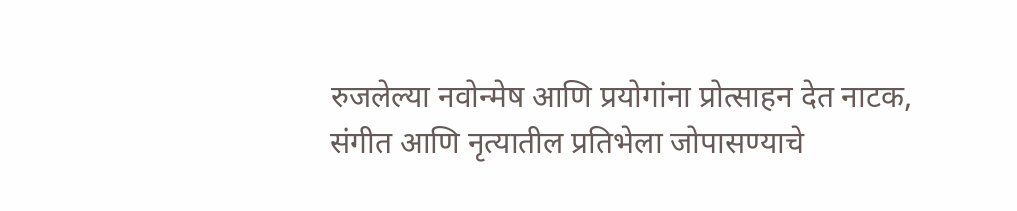रुजलेल्या नवोन्मेष आणि प्रयोगांना प्रोत्साहन देत नाटक, संगीत आणि नृत्यातील प्रतिभेला जोपासण्याचे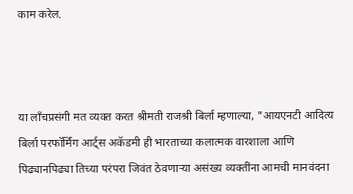काम करेल.



या लाँचप्रसंगी मत व्‍यक्त करत श्रीमती राजश्री बिर्ला म्हणाल्या, "आयएनटी आदित्य बिर्ला परफॉर्मिंग आर्ट्स अकॅडमी ही भारताच्या कलात्मक वारशाला आणि पिढ्यानपिढ्या तिच्या परंपरा जिवंत ठेवणाऱ्या असंख्य व्यक्तींना आमची मानवंदना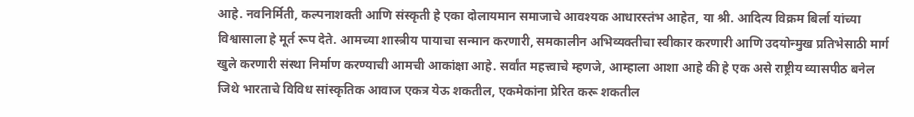आहे. नवनिर्मिती, कल्पनाशक्ती आणि संस्कृती हे एका दोलायमान समाजाचे आवश्यक आधारस्तंभ आहेत, या श्री. आदित्य विक्रम बिर्ला यांच्या विश्वासाला हे मूर्त रूप देते. आमच्या शास्त्रीय पायाचा सन्मान करणारी, समकालीन अभिव्यक्तीचा स्वीकार करणारी आणि उदयोन्मुख प्रतिभेसाठी मार्ग खुले करणारी संस्था निर्माण करण्याची आमची आकांक्षा आहे. सर्वांत महत्त्वाचे म्हणजे, आम्हाला आशा आहे की हे एक असे राष्ट्रीय व्यासपीठ बनेल जिथे भारताचे विविध सांस्कृतिक आवाज एकत्र येऊ शकतील, एकमेकांना प्रेरित करू शकतील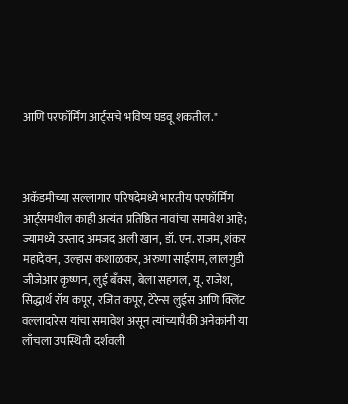आणि परफॉर्मिंग आर्ट्सचे भविष्य घडवू शकतील."



अकॅडमीच्या सल्लागार परिषदेमध्ये भारतीय परफॉर्मिंग आर्ट्समधील काही अत्यंत प्रतिष्ठित नावांचा समावेश आहे; ज्यामध्ये उस्ताद अमजद अली खान, डॉ. एन. राजम, शंकर महादेवन, उल्हास कशाळकर, अरुणा साईराम, लालगुडी जीजेआर कृष्णन, लुई बँक्स, बेला सहगल, यू. राजेश, सिद्धार्थ रॉय कपूर, रजित कपूर, टेरेन्स लुईस आणि क्लिंट वल्लादारेस यांचा समावेश असून त्यांच्यापैकी अनेकांनी या लाँचला उपस्थिती दर्शवली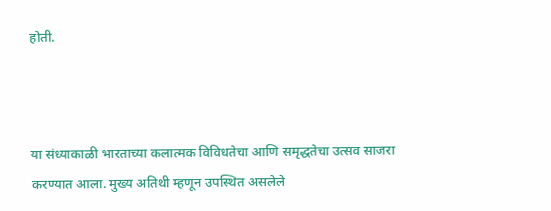होती.



या संध्याकाळी भारताच्या कलात्मक विविधतेचा आणि समृद्धतेचा उत्सव साजरा करण्यात आला. मुख्य अतिथी म्हणून उपस्थित असलेले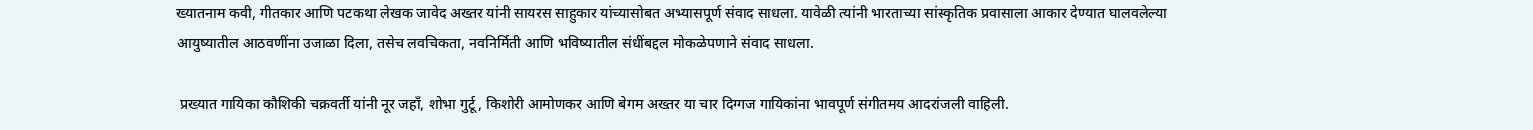ख्यातनाम कवी, गीतकार आणि पटकथा लेखक जावेद अख्तर यांनी सायरस साहुकार यांच्यासोबत अभ्यासपूर्ण संवाद साधला. यावेळी त्यांनी भारताच्या सांस्कृतिक प्रवासाला आकार देण्यात घालवलेल्या आयुष्यातील आठवणींना उजाळा दिला, तसेच लवचिकता, नवनिर्मिती आणि भविष्यातील संधींबद्दल मोकळेपणाने संवाद साधला.

 प्रख्यात गायिका कौशिकी चक्रवर्ती यांनी नूर जहाँ, शोभा गुर्टू, किशोरी आमोणकर आणि बेगम अख्तर या चार दिग्गज गायिकांना भावपूर्ण संगीतमय आदरांजली वाहिली.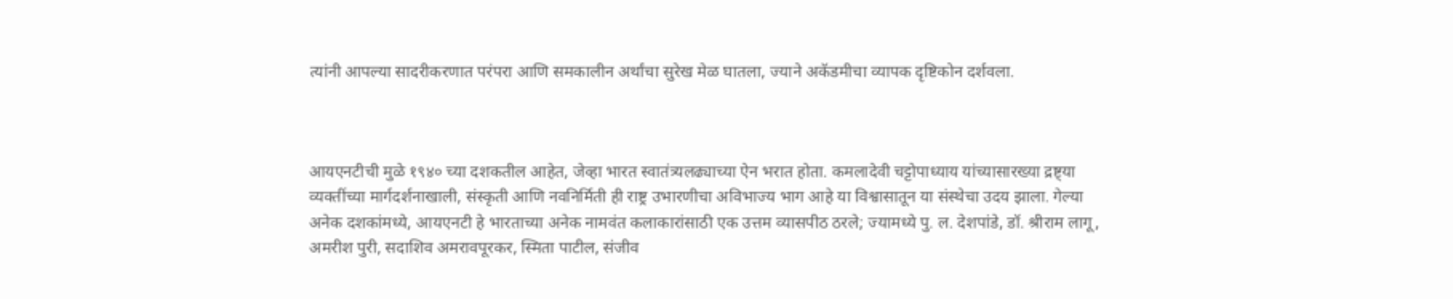त्यांनी आपल्या सादरीकरणात परंपरा आणि समकालीन अर्थांचा सुरेख मेळ घातला, ज्याने अकॅडमीचा व्यापक दृष्टिकोन दर्शवला.



आयएनटीची मुळे १९४० च्या दशकतील आहेत, जेव्हा भारत स्वातंत्र्यलढ्याच्या ऐन भरात होता. कमलादेवी चट्टोपाध्याय यांच्यासारख्या द्रष्ट्या व्यक्तींच्या मार्गदर्शनाखाली, संस्कृती आणि नवनिर्मिती ही राष्ट्र उभारणीचा अविभाज्य भाग आहे या विश्वासातून या संस्थेचा उदय झाला. गेल्या अनेक दशकांमध्ये, आयएनटी हे भारताच्या अनेक नामवंत कलाकारांसाठी एक उत्तम व्यासपीठ ठरले; ज्यामध्ये पु. ल. देशपांडे, डॉ. श्रीराम लागू, अमरीश पुरी, सदाशिव अमरावपूरकर, स्मिता पाटील, संजीव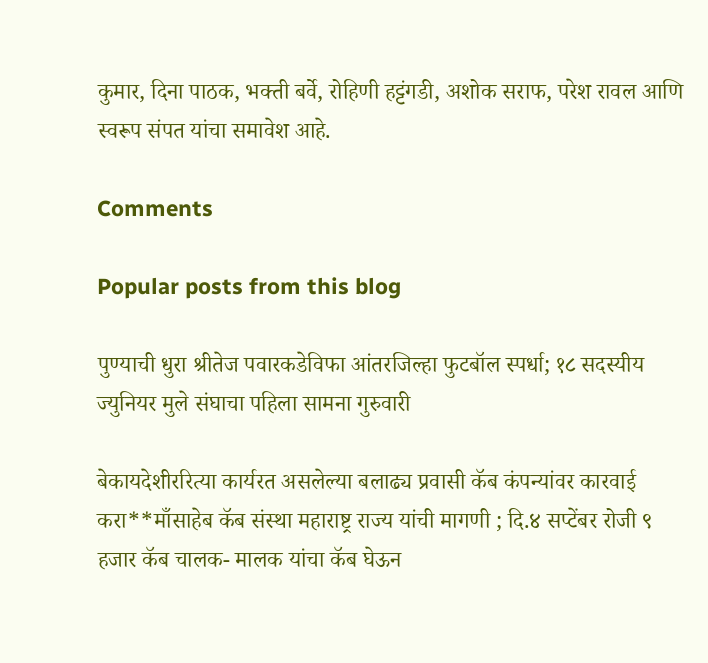कुमार, दिना पाठक, भक्ती बर्वे, रोहिणी हट्टंगडी, अशोक सराफ, परेश रावल आणि स्वरूप संपत यांचा समावेश आहे.

Comments

Popular posts from this blog

पुण्याची धुरा श्रीतेज पवारकडेविफा आंतरजिल्हा फुटबॉल स्पर्धा; १८ सदस्यीय ज्युनियर मुले संघाचा पहिला सामना गुरुवारी

बेकायदेशीररित्या कार्यरत असलेल्या बलाढ्य प्रवासी कॅब कंपन्यांवर कारवाई करा**माँसाहेब कॅब संस्था महाराष्ट्र राज्य यांची मागणी ; दि.४ सप्टेंबर रोजी ९ हजार कॅब चालक- मालक यांचा कॅब घेऊन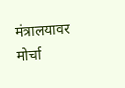मंत्रालयावर मोर्चा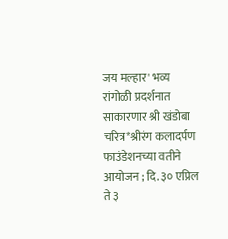जय मल्हार' भव्य रांगोळी प्रदर्शनात साकारणार श्री खंडोबा चरित्र*श्रीरंग कलादर्पण फाउंडेशनच्या वतीने आयोजन ; दि. ३० एप्रिल ते ३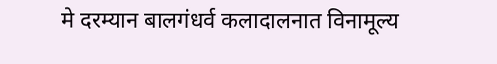मे दरम्यान बालगंधर्व कलादालनात विनामूल्य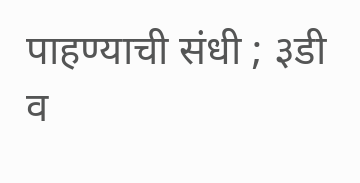पाहण्याची संधी ; ३डी व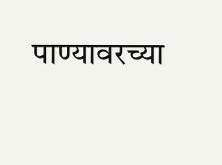पाण्यावरच्या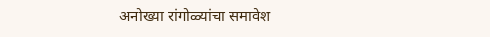अनोख्या रांगोळ्यांचा समावेश